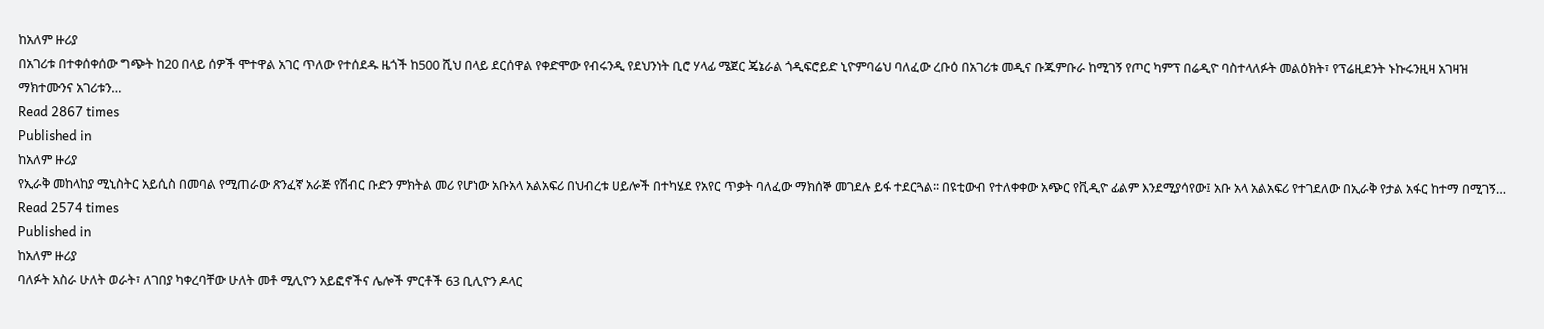ከአለም ዙሪያ
በአገሪቱ በተቀሰቀሰው ግጭት ከ20 በላይ ሰዎች ሞተዋል አገር ጥለው የተሰደዱ ዜጎች ከ500 ሺህ በላይ ደርሰዋል የቀድሞው የብሩንዲ የደህንነት ቢሮ ሃላፊ ሜጀር ጄኔራል ጎዲፍሮይድ ኒዮምባሬህ ባለፈው ረቡዕ በአገሪቱ መዲና ቡጁምቡራ ከሚገኝ የጦር ካምፕ በሬዲዮ ባስተላለፉት መልዕክት፣ የፕሬዚደንት ኑኩሩንዚዛ አገዛዝ ማክተሙንና አገሪቱን…
Read 2867 times
Published in
ከአለም ዙሪያ
የኢራቅ መከላከያ ሚኒስትር አይሲስ በመባል የሚጠራው ጽንፈኛ አራጅ የሽብር ቡድን ምክትል መሪ የሆነው አቡአላ አልአፍሪ በህብረቱ ሀይሎች በተካሄደ የአየር ጥቃት ባለፈው ማክሰኞ መገደሉ ይፋ ተደርጓል፡፡ በዩቲውብ የተለቀቀው አጭር የቪዲዮ ፊልም እንደሚያሳየው፤ አቡ አላ አልአፍሪ የተገደለው በኢራቅ የታል አፋር ከተማ በሚገኝ…
Read 2574 times
Published in
ከአለም ዙሪያ
ባለፉት አስራ ሁለት ወራት፣ ለገበያ ካቀረባቸው ሁለት መቶ ሚሊዮን አይፎኖችና ሌሎች ምርቶች 63 ቢሊዮን ዶላር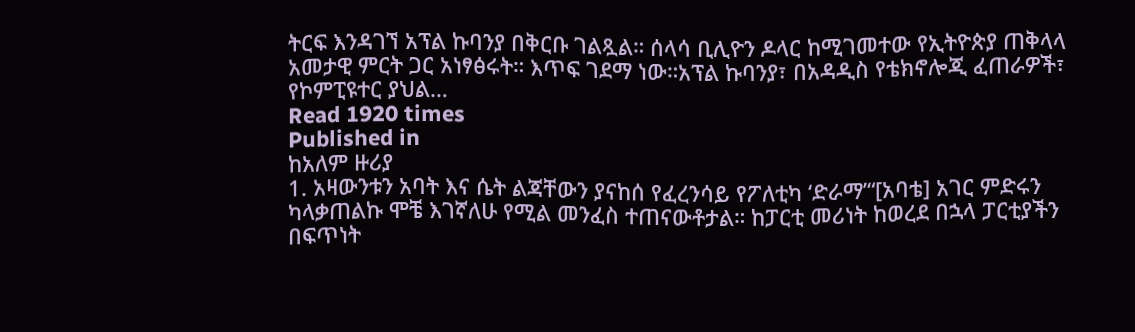ትርፍ እንዳገኘ አፕል ኩባንያ በቅርቡ ገልጿል። ሰላሳ ቢሊዮን ዶላር ከሚገመተው የኢትዮጵያ ጠቅላላ አመታዊ ምርት ጋር አነፃፅሩት። እጥፍ ገደማ ነው።አፕል ኩባንያ፣ በአዳዲስ የቴክኖሎጂ ፈጠራዎች፣ የኮምፒዩተር ያህል…
Read 1920 times
Published in
ከአለም ዙሪያ
1. አዛውንቱን አባት እና ሴት ልጃቸውን ያናከሰ የፈረንሳይ የፖለቲካ ‘ድራማ’“[አባቴ] አገር ምድሩን ካላቃጠልኩ ሞቼ እገኛለሁ የሚል መንፈስ ተጠናውቶታል። ከፓርቲ መሪነት ከወረደ በኋላ ፓርቲያችን በፍጥነት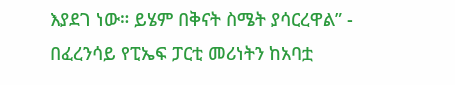እያደገ ነው። ይሄም በቅናት ስሜት ያሳርረዋል” - በፈረንሳይ የፒኤፍ ፓርቲ መሪነትን ከአባቷ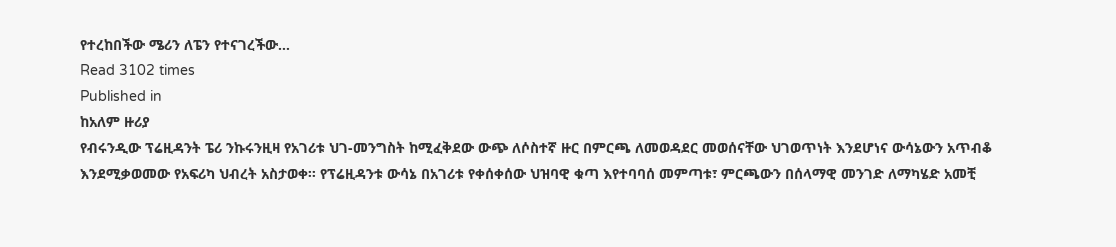የተረከበችው ሜሪን ለፔን የተናገረችው…
Read 3102 times
Published in
ከአለም ዙሪያ
የብሩንዲው ፕሬዚዳንት ፔሪ ንኩሩንዚዛ የአገሪቱ ህገ-መንግስት ከሚፈቅደው ውጭ ለሶስተኛ ዙር በምርጫ ለመወዳደር መወሰናቸው ህገወጥነት እንደሆነና ውሳኔውን አጥብቆ እንደሚቃወመው የአፍሪካ ህብረት አስታወቀ፡፡ የፕሬዚዳንቱ ውሳኔ በአገሪቱ የቀሰቀሰው ህዝባዊ ቁጣ እየተባባሰ መምጣቱ፣ ምርጫውን በሰላማዊ መንገድ ለማካሄድ አመቺ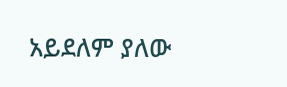አይደለም ያለው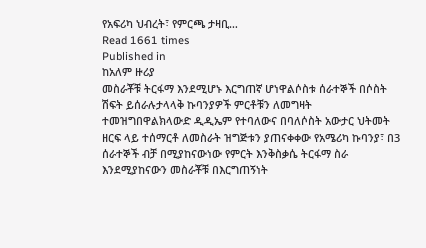የአፍሪካ ህብረት፣ የምርጫ ታዛቢ…
Read 1661 times
Published in
ከአለም ዙሪያ
መስራቾቹ ትርፋማ እንደሚሆኑ እርግጠኛ ሆነዋልሶስቱ ሰራተኞች በሶስት ሽፍት ይሰራሉታላላቅ ኩባንያዎች ምርቶቹን ለመግዛት ተመዝግበዋልክላውድ ዲዲኤም የተባለውና በባለሶስት አውታር ህትመት ዘርፍ ላይ ተሰማርቶ ለመስራት ዝግጅቱን ያጠናቀቀው የአሜሪካ ኩባንያ፣ በ3 ሰራተኞች ብቻ በሚያከናውነው የምርት እንቅስቃሴ ትርፋማ ስራ እንደሚያከናውን መስራቾቹ በእርግጠኝነት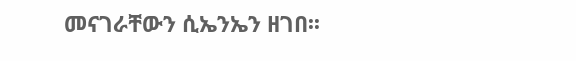መናገራቸውን ሲኤንኤን ዘገበ፡፡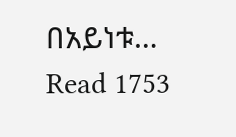በአይነቱ…
Read 1753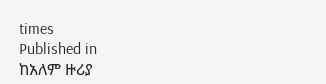times
Published in
ከአለም ዙሪያ